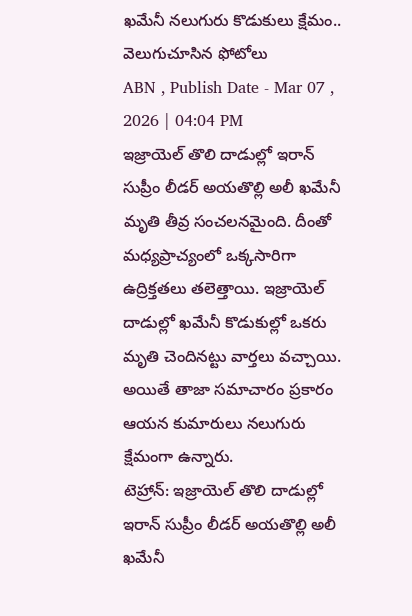ఖమేనీ నలుగురు కొడుకులు క్షేమం.. వెలుగుచూసిన ఫోటోలు
ABN , Publish Date - Mar 07 , 2026 | 04:04 PM
ఇజ్రాయెల్ తొలి దాడుల్లో ఇరాన్ సుప్రీం లీడర్ అయతొల్లి అలీ ఖమేనీ మృతి తీవ్ర సంచలనమైంది. దీంతో మధ్యప్రాచ్యంలో ఒక్కసారిగా ఉద్రిక్తతలు తలెత్తాయి. ఇజ్రాయెల్ దాడుల్లో ఖమేనీ కొడుకుల్లో ఒకరు మృతి చెందినట్టు వార్తలు వచ్చాయి. అయితే తాజా సమాచారం ప్రకారం ఆయన కుమారులు నలుగురు క్షేమంగా ఉన్నారు.
టెహ్రాన్: ఇజ్రాయెల్ తొలి దాడుల్లో ఇరాన్ సుప్రీం లీడర్ అయతొల్లి అలీ ఖమేనీ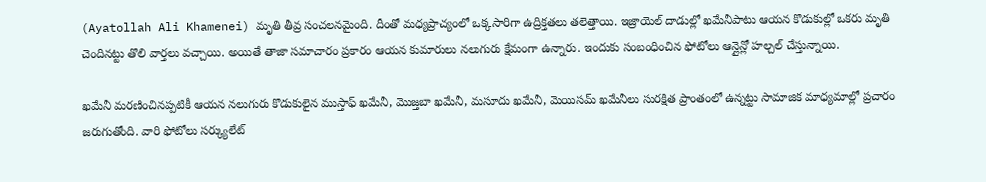(Ayatollah Ali Khamenei) మృతి తీవ్ర సంచలనమైంది. దీంతో మధ్యప్రాచ్యంలో ఒక్కసారిగా ఉద్రిక్తతలు తలెత్తాయి. ఇజ్రాయెల్ దాడుల్లో ఖమేనీపాటు ఆయన కొడుకుల్లో ఒకరు మృతి చెందినట్టు తొలి వార్తలు వచ్చాయి. అయితే తాజా సమాచారం ప్రకారం ఆయన కుమారులు నలుగురు క్షేమంగా ఉన్నారు. ఇందుకు సంబంధించిన ఫోటోలు ఆన్లైన్లో హల్చల్ చేస్తున్నాయి.

ఖమేనీ మరణించినప్పటికీ ఆయన నలుగురు కొడుకులైన ముస్తాఫ్ ఖమేనీ, మొజ్తబా ఖమేనీ, మసూదు ఖమేనీ, మెయిసమ్ ఖమేనీలు సురక్షిత ప్రాంతంలో ఉన్నట్టు సామాజిక మాధ్యమాల్లో ప్రచారం జరుగుతోంది. వారి ఫోటోలు సర్క్యులేట్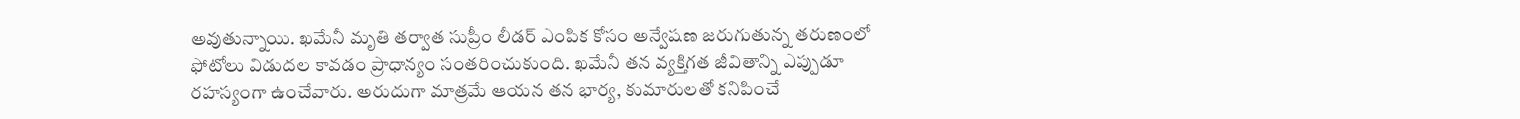అవుతున్నాయి. ఖమేనీ మృతి తర్వాత సుప్రీం లీడర్ ఎంపిక కోసం అన్వేషణ జరుగుతున్న తరుణంలో ఫోటోలు విడుదల కావడం ప్రాధాన్యం సంతరించుకుంది. ఖమేనీ తన వ్యక్తిగత జీవితాన్ని ఎప్పుడూ రహస్యంగా ఉంచేవారు. అరుదుగా మాత్రమే ఆయన తన భార్య, కుమారులతో కనిపించే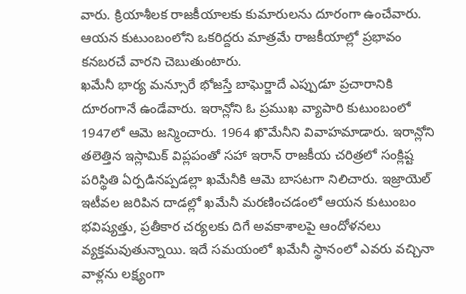వారు. క్రియాశీలక రాజకీయాలకు కుమారులను దూరంగా ఉంచేవారు. ఆయన కుటుంబంలోని ఒకరిద్దరు మాత్రమే రాజకీయాల్లో ప్రభావం కనబరచే వారని చెబుతుంటారు.
ఖమేనీ భార్య మన్సూరే భోజస్తే బాఘెర్జాదే ఎప్పుడూ ప్రచారానికి దూరంగానే ఉండేవారు. ఇరాన్లోని ఓ ప్రముఖ వ్యాపారి కుటుంబంలో 1947లో ఆమె జన్మించారు. 1964 ఖొమేనీని వివాహమాడారు. ఇరాన్లోని తలెత్తిన ఇస్లామిక్ విప్లపంతో సహా ఇరాన్ రాజకీయ చరిత్రలో సంక్లిష్ట పరిస్థితి ఏర్పడినప్పడల్లా ఖమేనీకి ఆమె బాసటగా నిలిచారు. ఇజ్రాయెల్ ఇటీవల జరిపిన దాడల్లో ఖమేనీ మరణించడంలో ఆయన కుటుంబం భవిష్యత్తు, ప్రతీకార చర్యలకు దిగే అవకాశాలపై ఆందోళనలు వ్యక్తమవుతున్నాయి. ఇదే సమయంలో ఖమేనీ స్థానంలో ఎవరు వచ్చినా వాళ్లను లక్ష్యంగా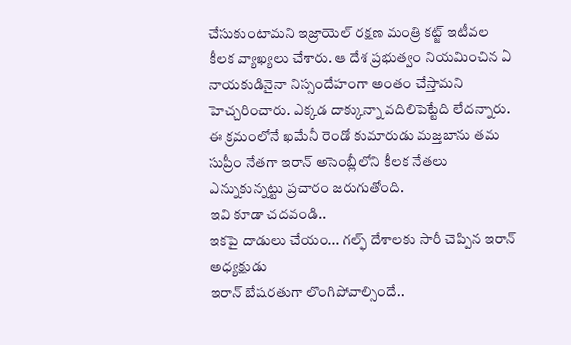చేసుకుంటామని ఇజ్రాయెల్ రక్షణ మంత్రి కట్జ్ ఇటీవల కీలక వ్యాఖ్యలు చేశారు. ఆ దేశ ప్రభుత్వం నియమించిన ఏ నాయకుడినైనా నిస్సందేహంగా అంతం చేస్తామని హెచ్చరించారు. ఎక్కడ దాక్కున్నా వదిలిపెట్టేది లేదన్నారు. ఈ క్రమంలోనే ఖమేనీ రెండో కుమారుడు మజ్తబాను తమ సుప్రీం నేతగా ఇరాన్ అసెంబ్లీలోని కీలక నేతలు ఎన్నుకున్నట్టు ప్రచారం జరుగుతోంది.
ఇవి కూడా చదవండి..
ఇకపై దాడులు చేయం... గల్ఫ్ దేశాలకు సారీ చెప్పిన ఇరాన్ అధ్యక్షుడు
ఇరాన్ బేషరతుగా లొంగిపోవాల్సిందే..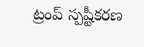ట్రంప్ స్పష్టీకరణ